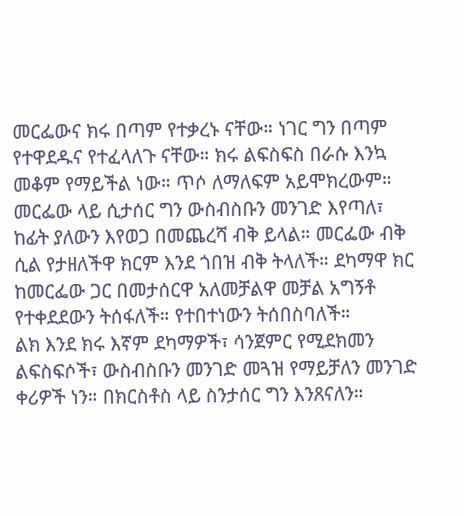መርፌውና ክሩ በጣም የተቃረኑ ናቸው። ነገር ግን በጣም የተዋደዱና የተፈላለጉ ናቸው። ክሩ ልፍስፍስ በራሱ እንኳ መቆም የማይችል ነው። ጥሶ ለማለፍም አይሞክረውም። መርፌው ላይ ሲታሰር ግን ውስብስቡን መንገድ እየጣለ፣ ከፊት ያለውን እየወጋ በመጨረሻ ብቅ ይላል። መርፌው ብቅ ሲል የታዘለችዋ ክርም እንደ ጎበዝ ብቅ ትላለች። ደካማዋ ክር ከመርፌው ጋር በመታሰርዋ አለመቻልዋ መቻል አግኝቶ የተቀደደውን ትሰፋለች። የተበተነውን ትሰበስባለች።
ልክ እንደ ክሩ እኛም ደካማዎች፣ ሳንጀምር የሚደክመን ልፍስፍሶች፣ ውስብስቡን መንገድ መጓዝ የማይቻለን መንገድ ቀሪዎች ነን። በክርስቶስ ላይ ስንታሰር ግን እንጸናለን።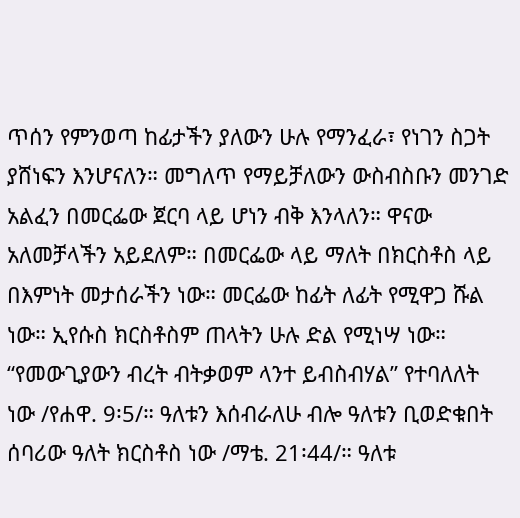ጥሰን የምንወጣ ከፊታችን ያለውን ሁሉ የማንፈራ፣ የነገን ስጋት ያሸነፍን እንሆናለን። መግለጥ የማይቻለውን ውስብስቡን መንገድ አልፈን በመርፌው ጀርባ ላይ ሆነን ብቅ እንላለን። ዋናው አለመቻላችን አይደለም። በመርፌው ላይ ማለት በክርስቶስ ላይ በእምነት መታሰራችን ነው። መርፌው ከፊት ለፊት የሚዋጋ ሹል ነው። ኢየሱስ ክርስቶስም ጠላትን ሁሉ ድል የሚነሣ ነው። “የመውጊያውን ብረት ብትቃወም ላንተ ይብስብሃል” የተባለለት ነው /የሐዋ. 9፡5/። ዓለቱን እሰብራለሁ ብሎ ዓለቱን ቢወድቁበት ሰባሪው ዓለት ክርስቶስ ነው /ማቴ. 21፡44/። ዓለቱ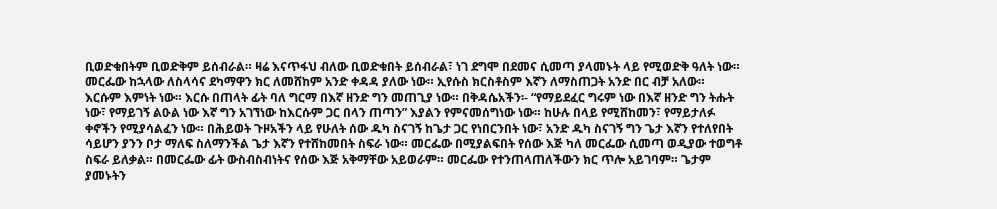ቢወድቁበትም ቢወድቅም ይሰብራል። ዛሬ እናጥፋህ ብለው ቢወድቁበት ይሰብራል፣ ነገ ደግሞ በደመና ሲመጣ ያላመኑት ላይ የሚወድቅ ዓለት ነው።
መርፌው ከኋላው ለስላሳና ደካማዋን ክር ለመሸከም አንድ ቀዳዳ ያለው ነው። ኢየሱስ ክርስቶስም እኛን ለማስጠጋት አንድ በር ብቻ አለው። እርሱም እምነት ነው። እርሱ በጠላት ፊት ባለ ግርማ በእኛ ዘንድ ግን መጠጊያ ነው። በቅዳሴአችን፡- “የማይደፈር ግሩም ነው በእኛ ዘንድ ግን ትሑት ነው፣ የማይገኝ ልዑል ነው እኛ ግን አገኘነው ከእርሱም ጋር በላን ጠጣን” እያልን የምናመሰግነው ነው። ከሁሉ በላይ የሚሸከመን፣ የማይታለፉ ቀኖችን የሚያሳልፈን ነው። በሕይወት ጉዞአችን ላይ የሁለት ሰው ዱካ ስናገኝ ከጌታ ጋር የነበርንበት ነው፣ አንድ ዱካ ስናገኝ ግን ጌታ እኛን የተለየበት ሳይሆን ያንን ቦታ ማለፍ ስለማንችል ጌታ እኛን የተሸከመበት ስፍራ ነው። መርፌው በሚያልፍበት የሰው እጅ ካለ መርፌው ሲመጣ ወዲያው ተወግቶ ስፍራ ይለቃል። በመርፌው ፊት ውስብስብነትና የሰው እጅ አቅማቸው አይወራም። መርፌው የተንጠላጠለችውን ክር ጥሎ አይገባም። ጌታም ያመኑትን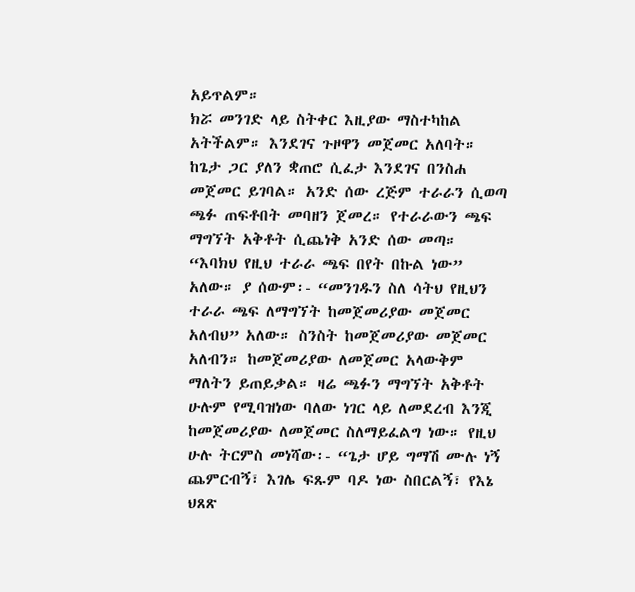አይጥልም።
ክሯ መንገድ ላይ ስትቀር እዚያው ማስተካከል አትችልም። እንደገና ጉዞዋን መጀመር አለባት። ከጌታ ጋር ያለን ቋጠሮ ሲፈታ እንደገና በንስሐ መጀመር ይገባል። አንድ ሰው ረጅም ተራራን ሲወጣ ጫፉ ጠፍቶበት መባዘን ጀመረ። የተራራውን ጫፍ ማግኘት አቅቶት ሲጨነቅ አንድ ሰው መጣ። “እባክህ የዚህ ተራራ ጫፍ በየት በኩል ነው” አለው። ያ ሰውም፡- “መንገዱን ስለ ሳትህ የዚህን ተራራ ጫፍ ለማግኘት ከመጀመሪያው መጀመር አለብህ” አለው። ስንስት ከመጀመሪያው መጀመር አለብን። ከመጀመሪያው ለመጀመር አላውቅም ማለትን ይጠይቃል። ዛሬ ጫፉን ማግኘት አቅቶት ሁሉም የሚባዝነው ባለው ነገር ላይ ለመደረብ እንጂ ከመጀመሪያው ለመጀመር ስለማይፈልግ ነው። የዚህ ሁሉ ትርምስ መነሻው፡- “ጌታ ሆይ ግማሽ ሙሉ ነኝ ጨምርብኝ፣ እገሌ ፍጹም ባዶ ነው ስበርልኝ፣ የእኔ ህጸጽ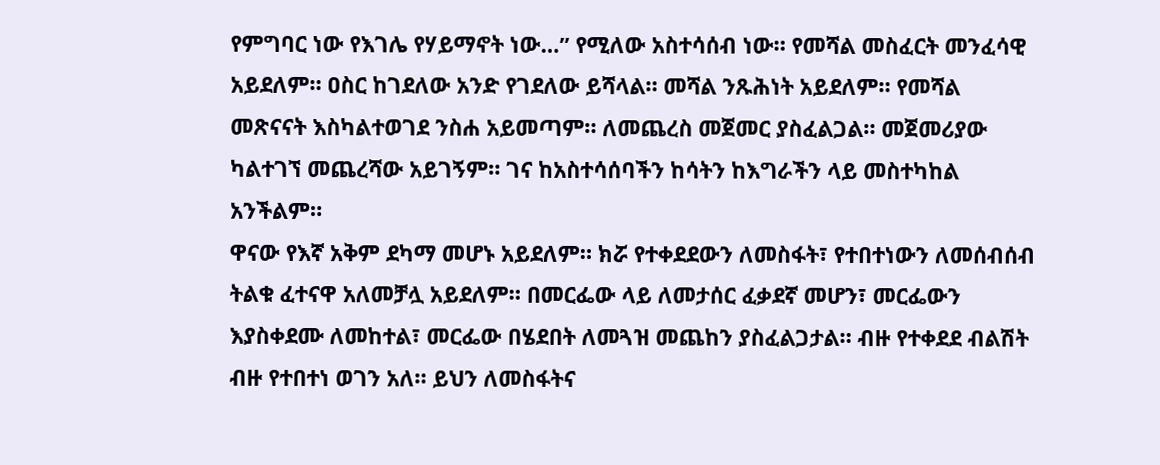የምግባር ነው የእገሌ የሃይማኖት ነው…” የሚለው አስተሳሰብ ነው። የመሻል መስፈርት መንፈሳዊ አይደለም። ዐስር ከገደለው አንድ የገደለው ይሻላል። መሻል ንጹሕነት አይደለም። የመሻል መጽናናት እስካልተወገደ ንስሐ አይመጣም። ለመጨረስ መጀመር ያስፈልጋል። መጀመሪያው ካልተገኘ መጨረሻው አይገኝም። ገና ከአስተሳሰባችን ከሳትን ከእግራችን ላይ መስተካከል አንችልም።
ዋናው የእኛ አቅም ደካማ መሆኑ አይደለም። ክሯ የተቀደደውን ለመስፋት፣ የተበተነውን ለመሰብሰብ ትልቁ ፈተናዋ አለመቻሏ አይደለም። በመርፌው ላይ ለመታሰር ፈቃደኛ መሆን፣ መርፌውን እያስቀደሙ ለመከተል፣ መርፌው በሄደበት ለመጓዝ መጨከን ያስፈልጋታል። ብዙ የተቀደደ ብልሽት ብዙ የተበተነ ወገን አለ። ይህን ለመስፋትና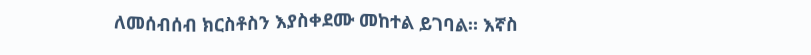ለመሰብሰብ ክርስቶስን እያስቀደሙ መከተል ይገባል። እኛስ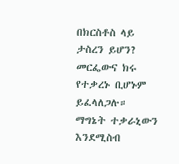በክርስቶስ ላይ ታስረን ይሆን? መርፌውና ክሩ የተቃረኑ ቢሆኑም ይፈላለጋሉ። ማግኔት ተቃራኒውን እንደሚስብ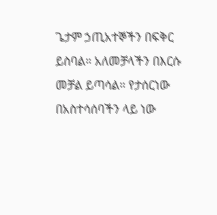ጌታም ኃጢአተኞችን በፍቅር ይስባል። አለመቻላችን በእርሱ መቻል ይጣሳል። የታሰርነው በአስተሳሰባችን ላይ ነው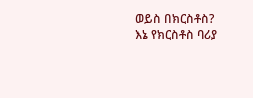ወይስ በክርስቶስ?
እኔ የክርስቶስ ባሪያ